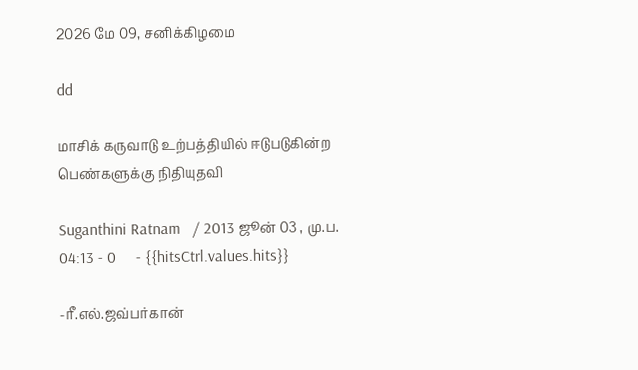2026 மே 09, சனிக்கிழமை

dd

மாசிக் கருவாடு உற்பத்தியில் ஈடுபடுகின்ற பெண்களுக்கு நிதியுதவி

Suganthini Ratnam   / 2013 ஜூன் 03 , மு.ப. 04:13 - 0     - {{hitsCtrl.values.hits}}

-ரீ.எல்.ஜவ்பர்கான்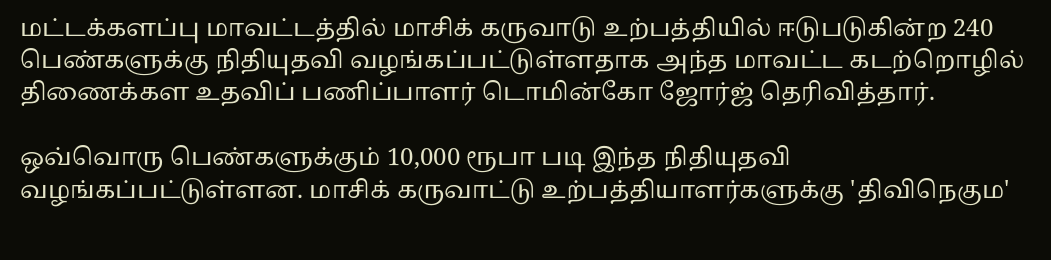மட்டக்களப்பு மாவட்டத்தில் மாசிக் கருவாடு உற்பத்தியில் ஈடுபடுகின்ற 240 பெண்களுக்கு நிதியுதவி வழங்கப்பட்டுள்ளதாக அந்த மாவட்ட கடற்றொழில் திணைக்கள உதவிப் பணிப்பாளர் டொமின்கோ ஜோர்ஜ் தெரிவித்தார்.

ஒவ்வொரு பெண்களுக்கும் 10,000 ரூபா படி இந்த நிதியுதவி வழங்கப்பட்டுள்ளன. மாசிக் கருவாட்டு உற்பத்தியாளர்களுக்கு 'திவிநெகும'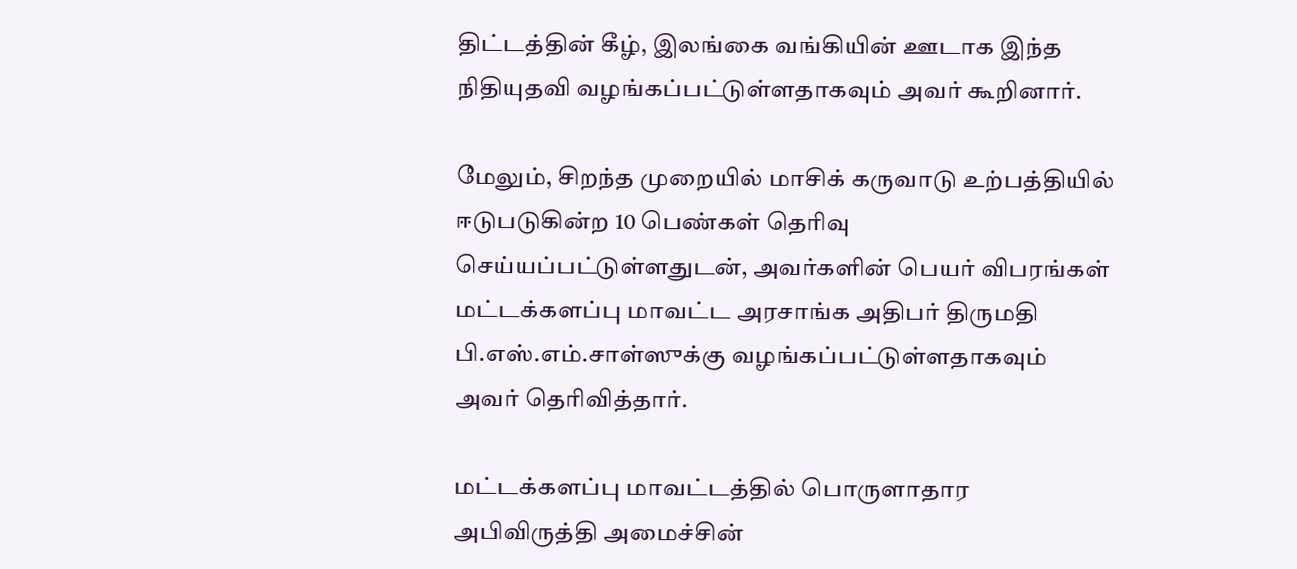திட்டத்தின் கீழ், இலங்கை வங்கியின் ஊடாக இந்த நிதியுதவி வழங்கப்பட்டுள்ளதாகவும் அவர் கூறினார்.

மேலும், சிறந்த முறையில் மாசிக் கருவாடு உற்பத்தியில் ஈடுபடுகின்ற 10 பெண்கள் தெரிவு செய்யப்பட்டுள்ளதுடன், அவர்களின் பெயர் விபரங்கள் மட்டக்களப்பு மாவட்ட அரசாங்க அதிபர் திருமதி பி.எஸ்.எம்.சாள்ஸுக்கு வழங்கப்பட்டுள்ளதாகவும் அவர் தெரிவித்தார்.

மட்டக்களப்பு மாவட்டத்தில் பொருளாதார அபிவிருத்தி அமைச்சின்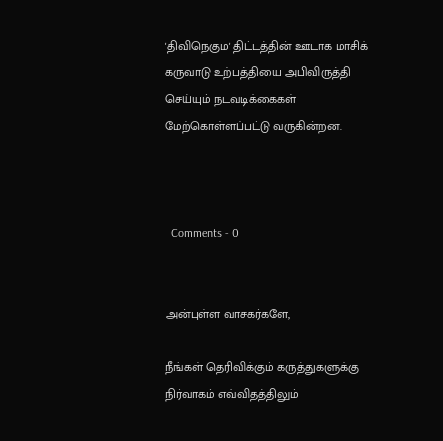'திவிநெகும' திட்டத்தின் ஊடாக மாசிக் கருவாடு உற்பத்தியை அபிவிருத்தி செய்யும் நடவடிக்கைகள் மேற்கொள்ளப்பட்டு வருகின்றன.



  Comments - 0


அன்புள்ள வாசகர்களே,

நீங்கள் தெரிவிக்கும் கருத்துகளுக்கு நிர்வாகம் எவ்விதத்திலும்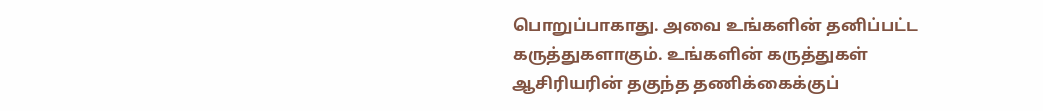பொறுப்பாகாது. அவை உங்களின் தனிப்பட்ட கருத்துகளாகும். உங்களின் கருத்துகள் ஆசிரியரின் தகுந்த தணிக்கைக்குப்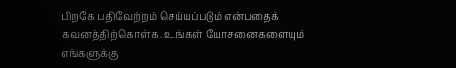பிறகே பதிவேற்றம் செய்யப்படும் என்பதைக் கவனத்திற்கொள்க. உங்கள் யோசனைகளையும் எங்களுக்கு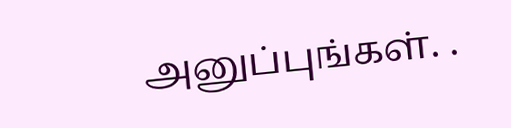அனுப்புங்கள். .